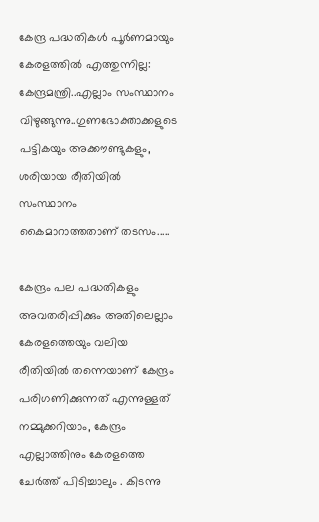കേന്ദ്ര പദ്ധതികൾ പൂർണമായും കേരളത്തിൽ എത്തുന്നില്ല: കേന്ദ്രമന്ത്രി..എല്ലാം സംസ്ഥാനം വിഴുങ്ങുന്നു..ഗുണഭോക്താക്കളുടെ പട്ടികയും അക്കൗണ്ടുകളും, ശരിയായ രീതിയിൽ സംസ്ഥാനം കൈമാറാത്തതാണ് തടസം.....

കേന്ദ്രം പല പദ്ധതികളും അവതരിപ്പിക്കും അതിലെല്ലാം കേരളത്തെയും വലിയ രീതിയിൽ തന്നെയാണ് കേന്ദ്രം പരിഗണിക്കുന്നത് എന്നുള്ളത് നമ്മുക്കറിയാം, കേന്ദ്രം എല്ലാത്തിനും കേരളത്തെ ചേർത്ത് പിടിച്ചാലും . കിടന്നു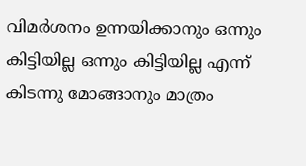വിമർശനം ഉന്നയിക്കാനും ഒന്നും കിട്ടിയില്ല ഒന്നും കിട്ടിയില്ല എന്ന് കിടന്നു മോങ്ങാനും മാത്രം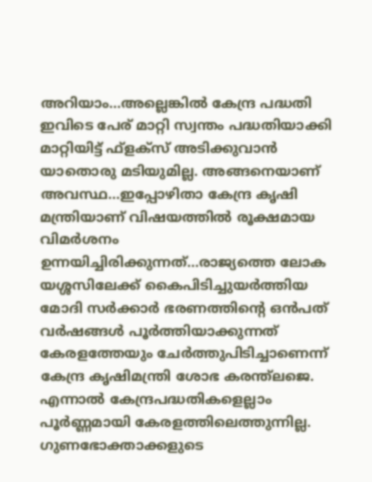അറിയാം...അല്ലെങ്കിൽ കേന്ദ്ര പദ്ധതി ഇവിടെ പേര് മാറ്റി സ്വന്തം പദ്ധതിയാക്കി മാറ്റിയിട്ട് ഫ്ളക്സ് അടിക്കുവാൻ യാതൊരു മടിയുമില്ല. അങ്ങനെയാണ് അവസ്ഥ...ഇപ്പോഴിതാ കേന്ദ്ര കൃഷി മന്ത്രിയാണ് വിഷയത്തിൽ രൂക്ഷമായ വിമർശനം ഉന്നയിച്ചിരിക്കുന്നത്...രാജ്യത്തെ ലോക യശ്ശസിലേക്ക് കൈപിടിച്ചുയർത്തിയ മോദി സർക്കാർ ഭരണത്തിന്റെ ഒൻപത് വർഷങ്ങൾ പൂർത്തിയാക്കുന്നത് കേരളത്തേയും ചേർത്തുപിടിച്ചാണെന്ന് കേന്ദ്ര കൃഷിമന്ത്രി ശോഭ കരന്ത്ലജെ. എന്നാൽ കേന്ദ്രപദ്ധതികളെല്ലാം പൂർണ്ണമായി കേരളത്തിലെത്തുന്നില്ല. ഗുണഭോക്താക്കളുടെ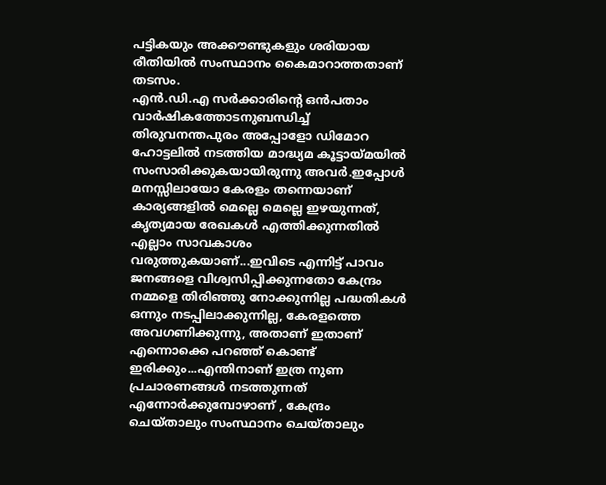പട്ടികയും അക്കൗണ്ടുകളും ശരിയായ രീതിയിൽ സംസ്ഥാനം കൈമാറാത്തതാണ് തടസം.
എൻ.ഡി.എ സർക്കാരിന്റെ ഒൻപതാം വാർഷികത്തോടനുബന്ധിച്ച് തിരുവനന്തപുരം അപ്പോളോ ഡിമോറ ഹോട്ടലിൽ നടത്തിയ മാദ്ധ്യമ കൂട്ടായ്മയിൽ സംസാരിക്കുകയായിരുന്നു അവർ.ഇപ്പോൾ മനസ്സിലായോ കേരളം തന്നെയാണ് കാര്യങ്ങളിൽ മെല്ലെ മെല്ലെ ഇഴയുന്നത്, കൃത്യമായ രേഖകൾ എത്തിക്കുന്നതിൽ എല്ലാം സാവകാശം വരുത്തുകയാണ്...ഇവിടെ എന്നിട്ട് പാവം ജനങ്ങളെ വിശ്വസിപ്പിക്കുന്നതോ കേന്ദ്രം നമ്മളെ തിരിഞ്ഞു നോക്കുന്നില്ല പദ്ധതികൾ ഒന്നും നടപ്പിലാക്കുന്നില്ല, കേരളത്തെ അവഗണിക്കുന്നു, അതാണ് ഇതാണ് എന്നൊക്കെ പറഞ്ഞ് കൊണ്ട് ഇരിക്കും...എന്തിനാണ് ഇത്ര നുണ പ്രചാരണങ്ങൾ നടത്തുന്നത് എന്നോർക്കുമ്പോഴാണ് , കേന്ദ്രം ചെയ്താലും സംസ്ഥാനം ചെയ്താലും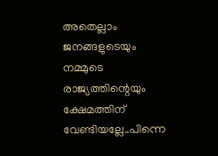അതെല്ലാം ജനങ്ങളുടെയും നമ്മുടെ രാജ്യത്തിന്റെയും ക്ഷേമത്തിന് വേണ്ടിയല്ലേ..പിന്നെ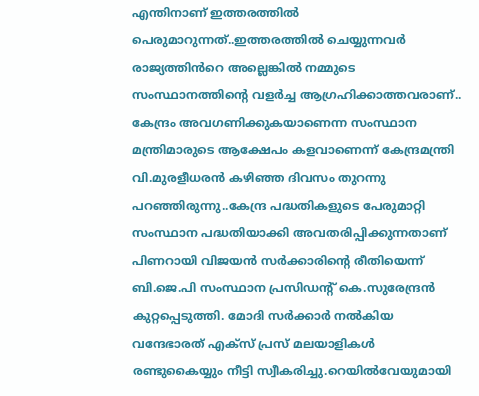എന്തിനാണ് ഇത്തരത്തിൽ പെരുമാറുന്നത്..ഇത്തരത്തിൽ ചെയ്യുന്നവർ രാജ്യത്തിൻറെ അല്ലെങ്കിൽ നമ്മുടെ സംസ്ഥാനത്തിന്റെ വളർച്ച ആഗ്രഹിക്കാത്തവരാണ്..
കേന്ദ്രം അവഗണിക്കുകയാണെന്ന സംസ്ഥാന മന്ത്രിമാരുടെ ആക്ഷേപം കളവാണെന്ന് കേന്ദ്രമന്ത്രി വി.മുരളീധരൻ കഴിഞ്ഞ ദിവസം തുറന്നു പറഞ്ഞിരുന്നു..കേന്ദ്ര പദ്ധതികളുടെ പേരുമാറ്റി സംസ്ഥാന പദ്ധതിയാക്കി അവതരിപ്പിക്കുന്നതാണ് പിണറായി വിജയൻ സർക്കാരിന്റെ രീതിയെന്ന് ബി.ജെ.പി സംസ്ഥാന പ്രസിഡന്റ് കെ.സുരേന്ദ്രൻ കുറ്റപ്പെടുത്തി. മോദി സർക്കാർ നൽകിയ വന്ദേഭാരത് എക്സ് പ്രസ് മലയാളികൾ രണ്ടുകൈയ്യും നീട്ടി സ്വീകരിച്ചു.റെയിൽവേയുമായി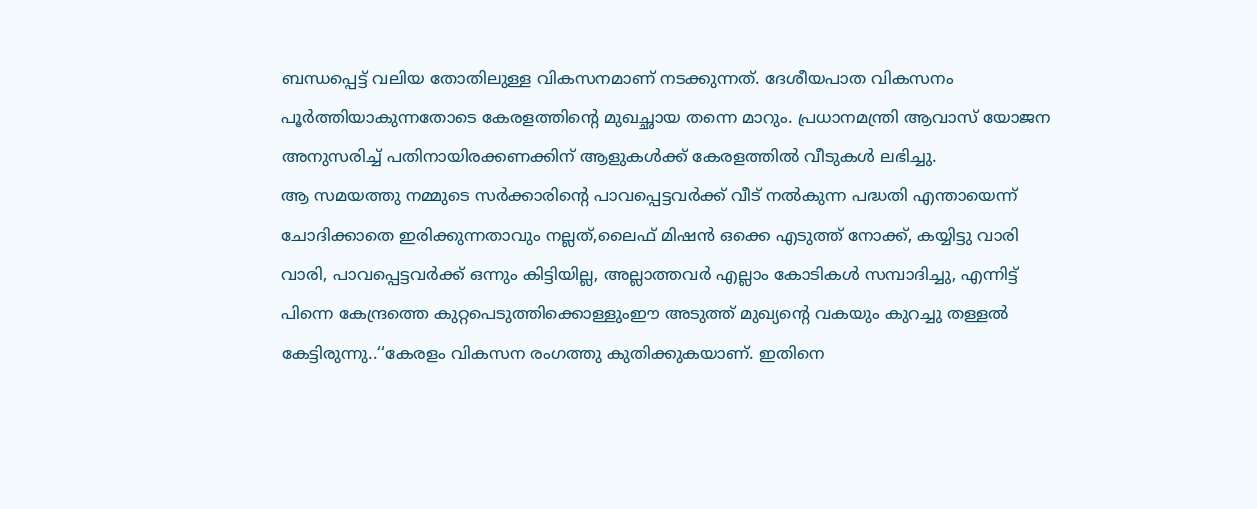ബന്ധപ്പെട്ട് വലിയ തോതിലുള്ള വികസനമാണ് നടക്കുന്നത്. ദേശീയപാത വികസനം പൂർത്തിയാകുന്നതോടെ കേരളത്തിന്റെ മുഖച്ഛായ തന്നെ മാറും. പ്രധാനമന്ത്രി ആവാസ് യോജന അനുസരിച്ച് പതിനായിരക്കണക്കിന് ആളുകൾക്ക് കേരളത്തിൽ വീടുകൾ ലഭിച്ചു.
ആ സമയത്തു നമ്മുടെ സർക്കാരിന്റെ പാവപ്പെട്ടവർക്ക് വീട് നൽകുന്ന പദ്ധതി എന്തായെന്ന് ചോദിക്കാതെ ഇരിക്കുന്നതാവും നല്ലത്,ലൈഫ് മിഷൻ ഒക്കെ എടുത്ത് നോക്ക്, കയ്യിട്ടു വാരി വാരി, പാവപ്പെട്ടവർക്ക് ഒന്നും കിട്ടിയില്ല, അല്ലാത്തവർ എല്ലാം കോടികൾ സമ്പാദിച്ചു, എന്നിട്ട് പിന്നെ കേന്ദ്രത്തെ കുറ്റപെടുത്തിക്കൊള്ളുംഈ അടുത്ത് മുഖ്യന്റെ വകയും കുറച്ചു തള്ളൽ കേട്ടിരുന്നു..‘‘കേരളം വികസന രംഗത്തു കുതിക്കുകയാണ്. ഇതിനെ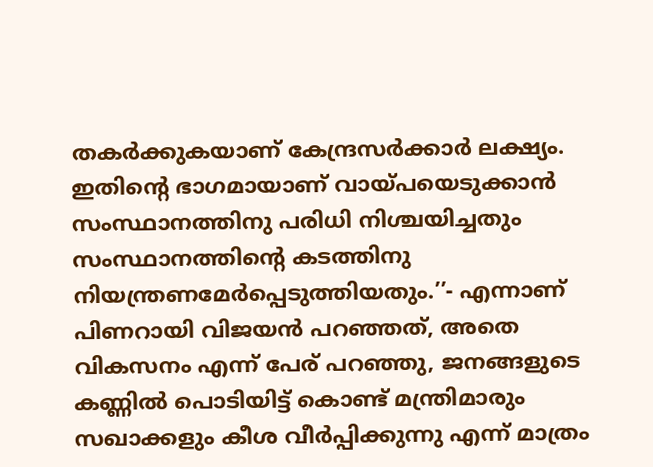തകർക്കുകയാണ് കേന്ദ്രസർക്കാർ ലക്ഷ്യം. ഇതിന്റെ ഭാഗമായാണ് വായ്പയെടുക്കാൻ സംസ്ഥാനത്തിനു പരിധി നിശ്ചയിച്ചതും സംസ്ഥാനത്തിന്റെ കടത്തിനു നിയന്ത്രണമേർപ്പെടുത്തിയതും.’’- എന്നാണ് പിണറായി വിജയൻ പറഞ്ഞത്, അതെ വികസനം എന്ന് പേര് പറഞ്ഞു, ജനങ്ങളുടെ കണ്ണിൽ പൊടിയിട്ട് കൊണ്ട് മന്ത്രിമാരും സഖാക്കളും കീശ വീർപ്പിക്കുന്നു എന്ന് മാത്രം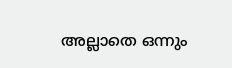അല്ലാതെ ഒന്നും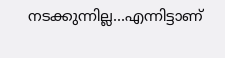നടക്കുന്നില്ല...എന്നിട്ടാണ്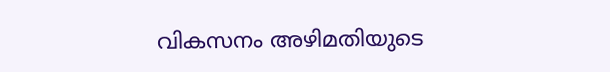വികസനം അഴിമതിയുടെ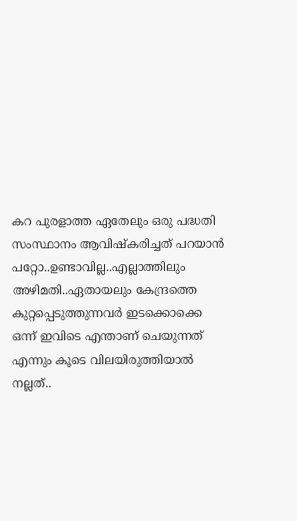കറ പുരളാത്ത ഏതേലും ഒരു പദ്ധതി സംസ്ഥാനം ആവിഷ്കരിച്ചത് പറയാൻ പറ്റോ..ഉണ്ടാവില്ല..എല്ലാത്തിലും അഴിമതി..ഏതായലും കേന്ദ്രത്തെ കുറ്റപ്പെടുത്തുന്നവർ ഇടക്കൊക്കെ ഒന്ന് ഇവിടെ എന്താണ് ചെയുന്നത് എന്നും കൂടെ വിലയിരുത്തിയാൽ നല്ലത്..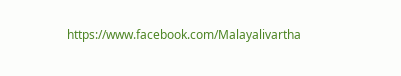https://www.facebook.com/Malayalivartha